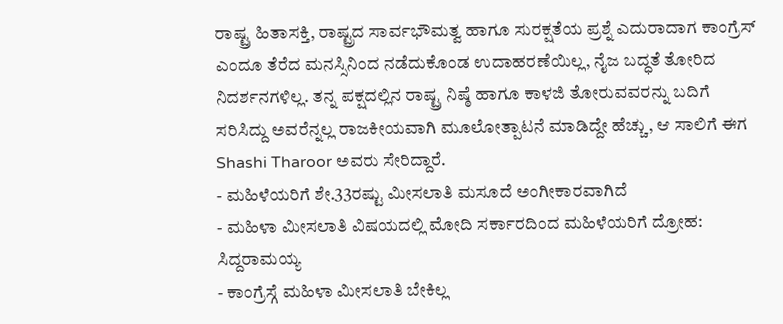ರಾಷ್ಟ್ರ ಹಿತಾಸಕ್ತಿ, ರಾಷ್ಟ್ರದ ಸಾರ್ವಭೌಮತ್ವ ಹಾಗೂ ಸುರಕ್ಷತೆಯ ಪ್ರಶ್ನೆ ಎದುರಾದಾಗ ಕಾಂಗ್ರೆಸ್ ಎಂದೂ ತೆರೆದ ಮನಸ್ಸಿನಿಂದ ನಡೆದುಕೊಂಡ ಉದಾಹರಣೆಯಿಲ್ಲ, ನೈಜ ಬದ್ಧತೆ ತೋರಿದ ನಿದರ್ಶನಗಳಿಲ್ಲ. ತನ್ನ ಪಕ್ಷದಲ್ಲಿನ ರಾಷ್ಟ್ರ ನಿಷ್ಠೆ ಹಾಗೂ ಕಾಳಜಿ ತೋರುವವರನ್ನು ಬದಿಗೆ ಸರಿಸಿದ್ದು ಅವರೆನ್ನಲ್ಲ ರಾಜಕೀಯವಾಗಿ ಮೂಲೋತ್ಪಾಟನೆ ಮಾಡಿದ್ದೇ ಹೆಚ್ಚು, ಆ ಸಾಲಿಗೆ ಈಗ Shashi Tharoor ಅವರು ಸೇರಿದ್ದಾರೆ.
- ಮಹಿಳೆಯರಿಗೆ ಶೇ.33ರಷ್ಟು ಮೀಸಲಾತಿ ಮಸೂದೆ ಅಂಗೀಕಾರವಾಗಿದೆ
- ಮಹಿಳಾ ಮೀಸಲಾತಿ ವಿಷಯದಲ್ಲಿ ಮೋದಿ ಸರ್ಕಾರದಿಂದ ಮಹಿಳೆಯರಿಗೆ ದ್ರೋಹ: ಸಿದ್ದರಾಮಯ್ಯ
- ಕಾಂಗ್ರೆಸ್ಗೆ ಮಹಿಳಾ ಮೀಸಲಾತಿ ಬೇಕಿಲ್ಲ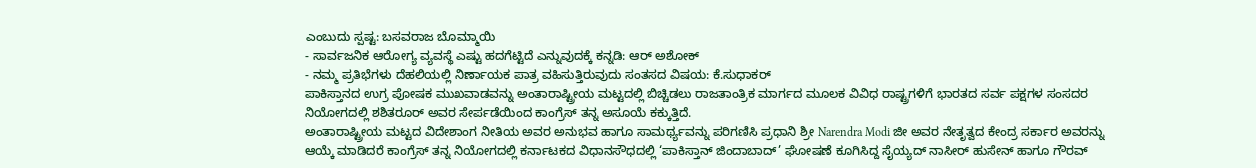ಎಂಬುದು ಸ್ಪಷ್ಟ: ಬಸವರಾಜ ಬೊಮ್ಮಾಯಿ
- ಸಾರ್ವಜನಿಕ ಆರೋಗ್ಯ ವ್ಯವಸ್ಥೆ ಎಷ್ಟು ಹದಗೆಟ್ಟಿದೆ ಎನ್ನುವುದಕ್ಕೆ ಕನ್ನಡಿ: ಆರ್ ಅಶೋಕ್
- ನಮ್ಮ ಪ್ರತಿಭೆಗಳು ದೆಹಲಿಯಲ್ಲಿ ನಿರ್ಣಾಯಕ ಪಾತ್ರ ವಹಿಸುತ್ತಿರುವುದು ಸಂತಸದ ವಿಷಯ: ಕೆ.ಸುಧಾಕರ್
ಪಾಕಿಸ್ತಾನದ ಉಗ್ರ ಪೋಷಕ ಮುಖವಾಡವನ್ನು ಅಂತಾರಾಷ್ಟ್ರೀಯ ಮಟ್ಟದಲ್ಲಿ ಬಿಚ್ಚಿಡಲು ರಾಜತಾಂತ್ರಿಕ ಮಾರ್ಗದ ಮೂಲಕ ವಿವಿಧ ರಾಷ್ಟ್ರಗಳಿಗೆ ಭಾರತದ ಸರ್ವ ಪಕ್ಷಗಳ ಸಂಸದರ ನಿಯೋಗದಲ್ಲಿ ಶಶಿತರೂರ್ ಅವರ ಸೇರ್ಪಡೆಯಿಂದ ಕಾಂಗ್ರೆಸ್ ತನ್ನ ಅಸೂಯೆ ಕಕ್ಕುತ್ತಿದೆ.
ಅಂತಾರಾಷ್ಟ್ರೀಯ ಮಟ್ಟದ ವಿದೇಶಾಂಗ ನೀತಿಯ ಅವರ ಅನುಭವ ಹಾಗೂ ಸಾಮರ್ಥ್ಯವನ್ನು ಪರಿಗಣಿಸಿ ಪ್ರಧಾನಿ ಶ್ರೀ Narendra Modi ಜೀ ಅವರ ನೇತೃತ್ವದ ಕೇಂದ್ರ ಸರ್ಕಾರ ಅವರನ್ನು ಆಯ್ಕೆ ಮಾಡಿದರೆ ಕಾಂಗ್ರೆಸ್ ತನ್ನ ನಿಯೋಗದಲ್ಲಿ ಕರ್ನಾಟಕದ ವಿಧಾನಸೌಧದಲ್ಲಿ ‘ಪಾಕಿಸ್ತಾನ್ ಜಿಂದಾಬಾದ್’ ಘೋಷಣೆ ಕೂಗಿಸಿದ್ದ ಸೈಯ್ಯದ್ ನಾಸೀರ್ ಹುಸೇನ್ ಹಾಗೂ ಗೌರವ್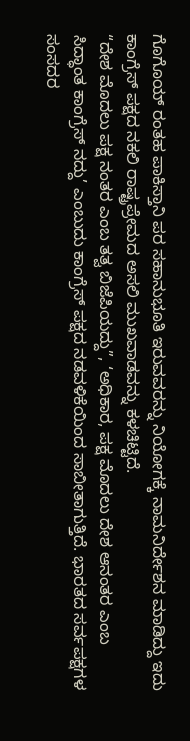ಗೊಗೊಯ್ ರಂತಹ ಪಾಕಿಸ್ತಾನಿ ಪರ ಸಹಾನುಭೂತಿ ಇರುವವರನ್ನು ನಿಯೋಗಕ್ಕೆ ನಾಮನಿರ್ದೇಶನ ಮಾಡಿದ್ದು ಇದು ಕಾಂಗ್ರೆಸ್ ಪಕ್ಷದ ನಕಲಿ ರಾಷ್ಟ್ರಪ್ರೇಮದ ಅಸಲಿ ಮುಖವಾಡವನ್ನು ಕಳಚಿಟ್ಟಿದೆ.
“ದೇಶ ಮೊದಲು ಪಕ್ಷ ನಂತರ ಎಂಬ ತತ್ವ ಬಿಜೆಪಿಯದ್ದು”, ‘ಅಧಿಕಾರ, ಪಕ್ಷ ಮೊದಲು ದೇಶ ಆನಂತರ ಎಂಬ ಸಿದ್ಧಾಂತ ಕಾಂಗ್ರೆಸ್ ನದ್ದು’ ಎಂಬುದು ಕಾಂಗ್ರೆಸ್ ಪಕ್ಷದ ನಡವಳಿಕೆಯಿಂದ ಸಾಬೀತಾಗುತ್ತಿದೆ. ಭಾರತದ ಸರ್ವಪಕ್ಷಗಳ ಸಂಸದರ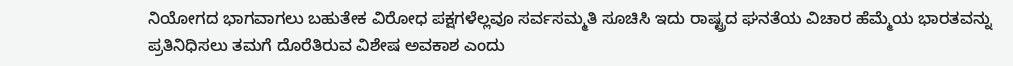ನಿಯೋಗದ ಭಾಗವಾಗಲು ಬಹುತೇಕ ವಿರೋಧ ಪಕ್ಷಗಳೆಲ್ಲವೂ ಸರ್ವಸಮ್ಮತಿ ಸೂಚಿಸಿ ಇದು ರಾಷ್ಟ್ರದ ಘನತೆಯ ವಿಚಾರ ಹೆಮ್ಮೆಯ ಭಾರತವನ್ನು ಪ್ರತಿನಿಧಿಸಲು ತಮಗೆ ದೊರೆತಿರುವ ವಿಶೇಷ ಅವಕಾಶ ಎಂದು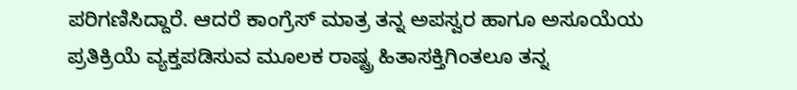ಪರಿಗಣಿಸಿದ್ದಾರೆ. ಆದರೆ ಕಾಂಗ್ರೆಸ್ ಮಾತ್ರ ತನ್ನ ಅಪಸ್ವರ ಹಾಗೂ ಅಸೂಯೆಯ ಪ್ರತಿಕ್ರಿಯೆ ವ್ಯಕ್ತಪಡಿಸುವ ಮೂಲಕ ರಾಷ್ಟ್ರ ಹಿತಾಸಕ್ತಿಗಿಂತಲೂ ತನ್ನ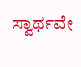ಸ್ವಾರ್ಥವೇ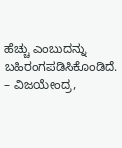ಹೆಚ್ಚು ಎಂಬುದನ್ನು ಬಹಿರಂಗಪಡಿಸಿಕೊಂಡಿದೆ.
– ವಿಜಯೇಂದ್ರ,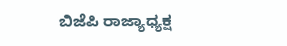ಬಿಜೆಪಿ ರಾಜ್ಯಾಧ್ಯಕ್ಷ